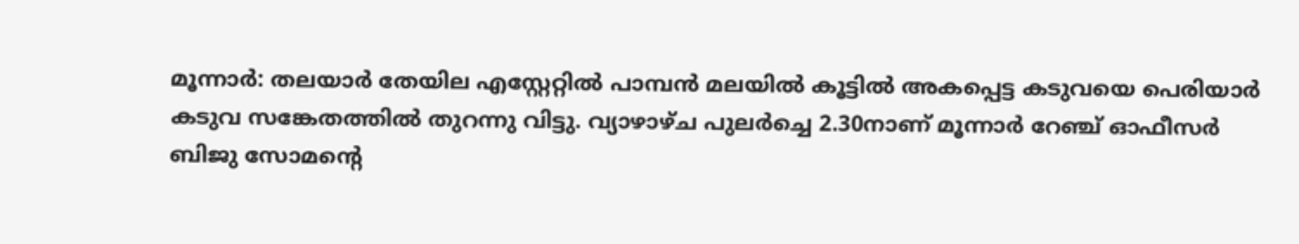മൂന്നാർ: തലയാർ തേയില എസ്റ്റേറ്റിൽ പാമ്പൻ മലയിൽ കൂട്ടിൽ അകപ്പെട്ട കടുവയെ പെരിയാർ കടുവ സങ്കേതത്തിൽ തുറന്നു വിട്ടു. വ്യാഴാഴ്ച പുലർച്ചെ 2.30നാണ് മൂന്നാർ റേഞ്ച് ഓഫീസർ ബിജു സോമന്റെ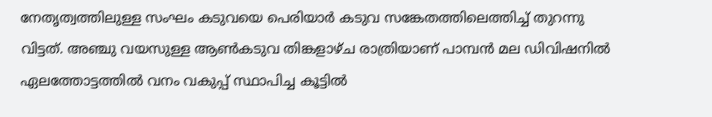നേതൃത്വത്തിലുള്ള സംഘം കടുവയെ പെരിയാർ കടുവ സങ്കേതത്തിലെത്തിച്ച് തുറന്നു വിട്ടത്. അഞ്ചു വയസുള്ള ആൺകടുവ തിങ്കളാഴ്ച രാത്രിയാണ് പാമ്പൻ മല ഡിവിഷനിൽ ഏലത്തോട്ടത്തിൽ വനം വകുപ്പ് സ്ഥാപിച്ച കൂട്ടിൽ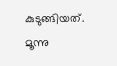കുടുങ്ങിയത്. മൂന്നു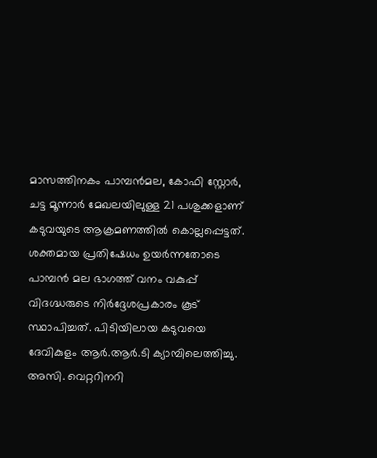മാസത്തിനകം പാമ്പൻമല, കോഫി സ്റ്റോർ, ചട്ട മൂന്നാർ മേഖലയിലുള്ള 21 പശുക്കളാണ് കടുവയുടെ ആക്രമണത്തിൽ കൊല്ലപ്പെട്ടത്. ശക്തമായ പ്രതിഷേധം ഉയർന്നതോടെ പാമ്പൻ മല ഭാഗത്ത് വനം വകുപ്പ് വിദഗ്ദ്ധരുടെ നിർദ്ദേശപ്രകാരം കൂട് സ്ഥാപിച്ചത്. പിടിയിലായ കടുവയെ ദേവികുളം ആർ.ആർ.ടി ക്യാമ്പിലെത്തിച്ചു. അസി. വെറ്ററിനറി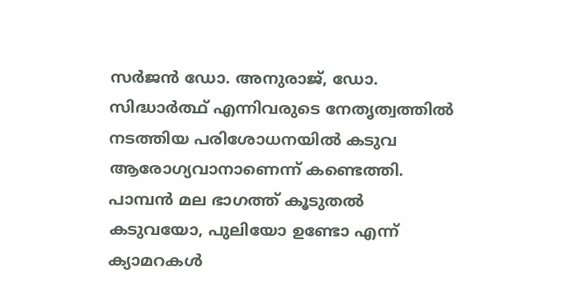സർജൻ ഡോ. അനുരാജ്, ഡോ. സിദ്ധാർത്ഥ് എന്നിവരുടെ നേതൃത്വത്തിൽ നടത്തിയ പരിശോധനയിൽ കടുവ ആരോഗ്യവാനാണെന്ന് കണ്ടെത്തി. പാമ്പൻ മല ഭാഗത്ത് കൂടുതൽ കടുവയോ, പുലിയോ ഉണ്ടോ എന്ന് ക്യാമറകൾ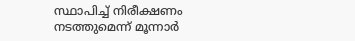സ്ഥാപിച്ച് നിരീക്ഷണം നടത്തുമെന്ന് മൂന്നാർ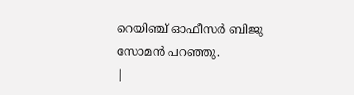റെയിഞ്ച് ഓഫീസർ ബിജു സോമൻ പറഞ്ഞു.
|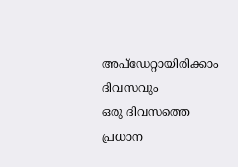അപ്ഡേറ്റായിരിക്കാം ദിവസവും
ഒരു ദിവസത്തെ പ്രധാന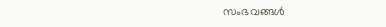സംഭവങ്ങൾ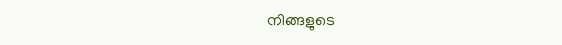നിങ്ങളുടെ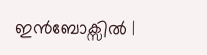ഇൻബോക്സിൽ |